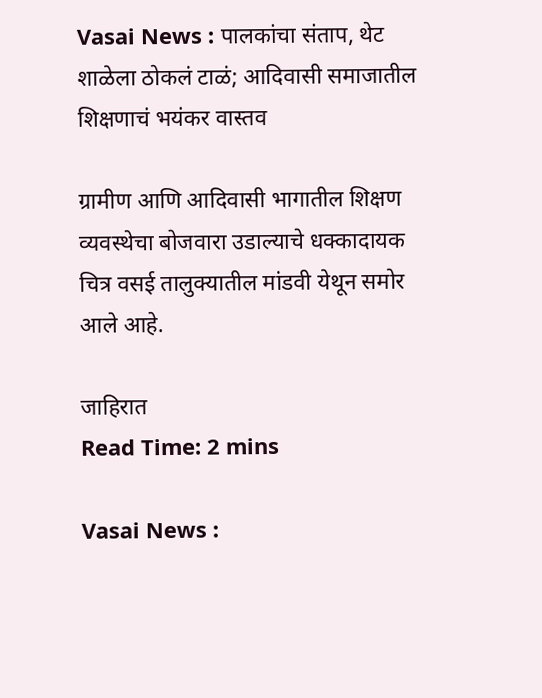Vasai News : पालकांचा संताप, थेट शाळेला ठोकलं टाळं; आदिवासी समाजातील शिक्षणाचं भयंकर वास्तव

ग्रामीण आणि आदिवासी भागातील शिक्षण व्यवस्थेचा बोजवारा उडाल्याचे धक्कादायक चित्र वसई तालुक्यातील मांडवी येथून समोर आले आहे.

जाहिरात
Read Time: 2 mins

Vasai News :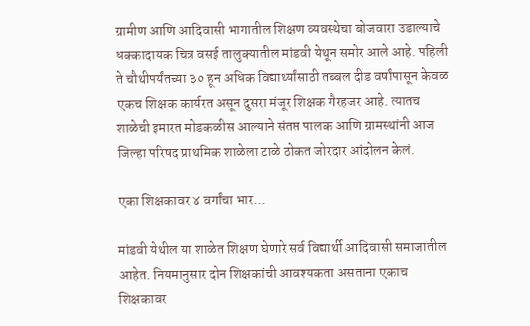ग्रामीण आणि आदिवासी भागातील शिक्षण व्यवस्थेचा बोजवारा उडाल्याचे धक्कादायक चित्र वसई तालुक्यातील मांडवी येथून समोर आले आहे. पहिली ते चौथीपर्यंतच्या ३० हून अधिक विद्यार्थ्यांसाठी तब्बल दीड वर्षांपासून केवळ एकच शिक्षक कार्यरत असून दुसरा मंजूर शिक्षक गैरहजर आहे. त्यातच शाळेची इमारत मोडकळीस आल्याने संतप्त पालक आणि ग्रामस्थांनी आज जिल्हा परिषद प्राथमिक शाळेला टाळे ठोकत जोरदार आंदोलन केलं.

एका शिक्षकावर ४ वर्गांचा भार...

मांडवी येथील या शाळेत शिक्षण घेणारे सर्व विद्यार्थी आदिवासी समाजातील आहेत. नियमानुसार दोन शिक्षकांची आवश्यकता असताना एकाच शिक्षकावर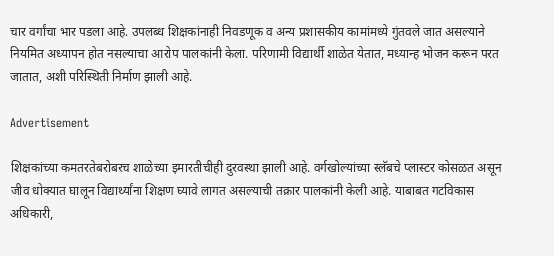चार वर्गांचा भार पडला आहे. उपलब्ध शिक्षकांनाही निवडणूक व अन्य प्रशासकीय कामांमध्ये गुंतवले जात असल्याने नियमित अध्यापन होत नसल्याचा आरोप पालकांनी केला. परिणामी विद्यार्थी शाळेत येतात, मध्यान्ह भोजन करून परत जातात, अशी परिस्थिती निर्माण झाली आहे.

Advertisement

शिक्षकांच्या कमतरतेबरोबरच शाळेच्या इमारतीचीही दुरवस्था झाली आहे. वर्गखोल्यांच्या स्लॅबचे प्लास्टर कोसळत असून जीव धोक्यात घालून विद्यार्थ्यांना शिक्षण घ्यावे लागत असल्याची तक्रार पालकांनी केली आहे. याबाबत गटविकास अधिकारी,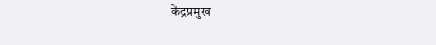केंद्रप्रमुख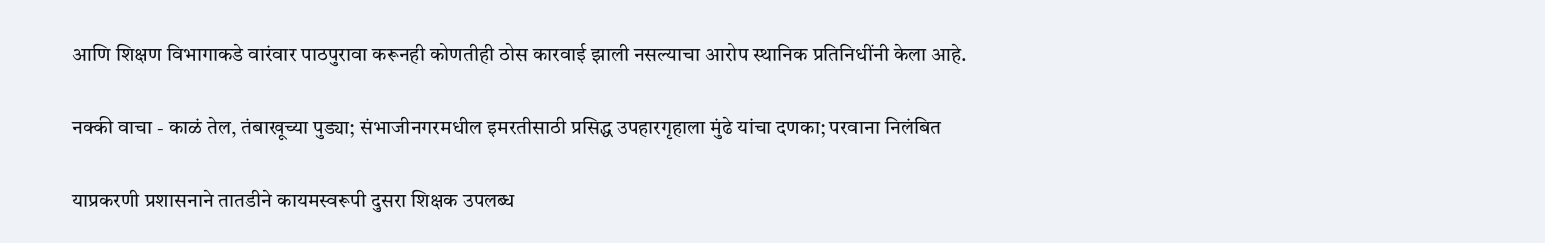आणि शिक्षण विभागाकडे वारंवार पाठपुरावा करूनही कोणतीही ठोस कारवाई झाली नसल्याचा आरोप स्थानिक प्रतिनिधींनी केला आहे.

नक्की वाचा - काळं तेल, तंबाखूच्या पुड्या; संभाजीनगरमधील इमरतीसाठी प्रसिद्ध उपहारगृहाला मुंढे यांचा दणका; परवाना निलंबित

याप्रकरणी प्रशासनाने तातडीने कायमस्वरूपी दुसरा शिक्षक उपलब्ध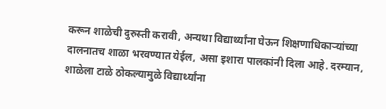करून शाळेची दुरुस्ती करावी, अन्यथा विद्यार्थ्यांना घेऊन शिक्षणाधिकाऱ्यांच्या दालनातच शाळा भरवण्यात येईल, असा इशारा पालकांनी दिला आहे. दरम्यान, शाळेला टाळे ठोकल्यामुळे विद्यार्थ्यांना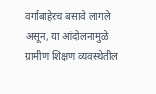वर्गाबाहेरच बसावे लागले असून, या आंदोलनामुळे ग्रामीण शिक्षण व्यवस्थेतील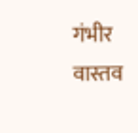गंभीर वास्तव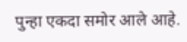पुन्हा एकदा समोर आले आहे.